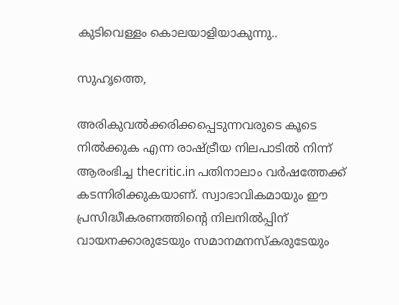കുടിവെള്ളം കൊലയാളിയാകുന്നു..

സുഹൃത്തെ,

അരികുവല്‍ക്കരിക്കപ്പെടുന്നവരുടെ കൂടെ നില്‍ക്കുക എന്ന രാഷ്ട്രീയ നിലപാടില്‍ നിന്ന് ആരംഭിച്ച thecritic.in പതിനാലാം വര്‍ഷത്തേക്ക് കടന്നിരിക്കുകയാണ്. സ്വാഭാവികമായും ഈ പ്രസിദ്ധീകരണത്തിന്റെ നിലനില്‍പ്പിന് വായനക്കാരുടേയും സമാനമനസ്‌കരുടേയും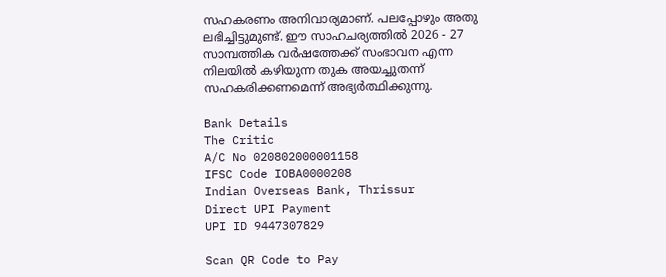സഹകരണം അനിവാര്യമാണ്. പലപ്പോഴും അതു ലഭിച്ചിട്ടുമുണ്ട്. ഈ സാഹചര്യത്തില്‍ 2026 - 27 സാമ്പത്തിക വര്‍ഷത്തേക്ക് സംഭാവന എന്ന നിലയില്‍ കഴിയുന്ന തുക അയച്ചുതന്ന് സഹകരിക്കണമെന്ന് അഭ്യര്‍ത്ഥിക്കുന്നു.

Bank Details
The Critic
A/C No 020802000001158
IFSC Code IOBA0000208
Indian Overseas Bank, Thrissur
Direct UPI Payment
UPI ID 9447307829

Scan QR Code to Pay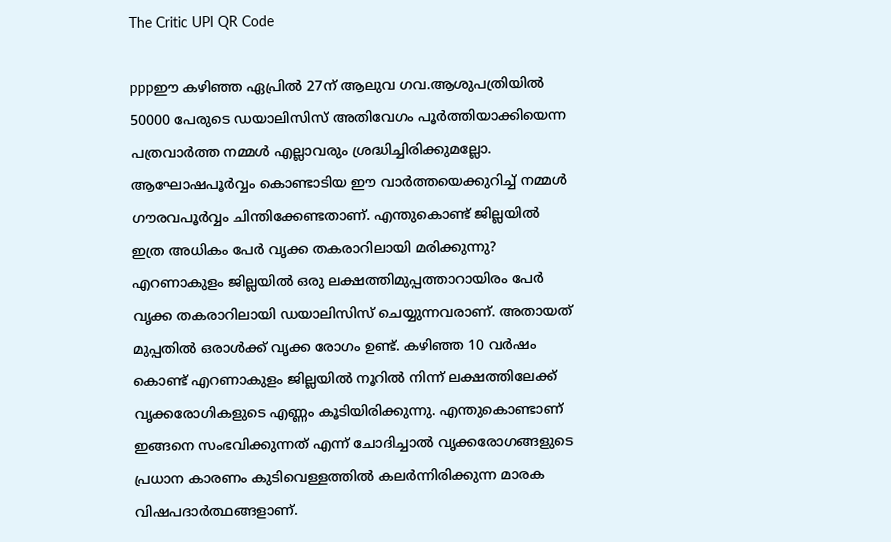The Critic UPI QR Code

pppഈ കഴിഞ്ഞ ഏപ്രില്‍ 27ന് ആലുവ ഗവ.ആശുപത്രിയില്‍ 50000 പേരുടെ ഡയാലിസിസ് അതിവേഗം പൂര്‍ത്തിയാക്കിയെന്ന പത്രവാര്‍ത്ത നമ്മള്‍ എല്ലാവരും ശ്രദ്ധിച്ചിരിക്കുമല്ലോ. ആഘോഷപൂര്‍വ്വം കൊണ്ടാടിയ ഈ വാര്‍ത്തയെക്കുറിച്ച് നമ്മള്‍ ഗൗരവപൂര്‍വ്വം ചിന്തിക്കേണ്ടതാണ്. എന്തുകൊണ്ട് ജില്ലയില്‍ ഇത്ര അധികം പേര്‍ വൃക്ക തകരാറിലായി മരിക്കുന്നു? എറണാകുളം ജില്ലയില്‍ ഒരു ലക്ഷത്തിമുപ്പത്താറായിരം പേര്‍ വൃക്ക തകരാറിലായി ഡയാലിസിസ് ചെയ്യുന്നവരാണ്. അതായത് മുപ്പതില്‍ ഒരാള്‍ക്ക് വൃക്ക രോഗം ഉണ്ട്. കഴിഞ്ഞ 10 വര്‍ഷം കൊണ്ട് എറണാകുളം ജില്ലയില്‍ നൂറില്‍ നിന്ന് ലക്ഷത്തിലേക്ക് വൃക്കരോഗികളുടെ എണ്ണം കൂടിയിരിക്കുന്നു. എന്തുകൊണ്ടാണ് ഇങ്ങനെ സംഭവിക്കുന്നത് എന്ന് ചോദിച്ചാല്‍ വൃക്കരോഗങ്ങളുടെ പ്രധാന കാരണം കുടിവെള്ളത്തില്‍ കലര്‍ന്നിരിക്കുന്ന മാരക വിഷപദാര്‍ത്ഥങ്ങളാണ്.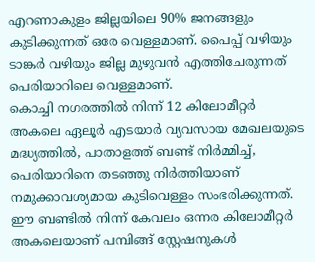എറണാകുളം ജില്ലയിലെ 90% ജനങ്ങളും കുടിക്കുന്നത് ഒരേ വെള്ളമാണ്. പൈപ്പ് വഴിയും ടാങ്കര്‍ വഴിയും ജില്ല മുഴുവന്‍ എത്തിചേരുന്നത് പെരിയാറിലെ വെള്ളമാണ്.
കൊച്ചി നഗരത്തില്‍ നിന്ന് 12 കിലോമീറ്റര്‍ അകലെ ഏലൂര്‍ എടയാര്‍ വ്യവസായ മേഖലയുടെ മദ്ധ്യത്തില്‍, പാതാളത്ത് ബണ്ട് നിര്‍മ്മിച്ച്, പെരിയാറിനെ തടഞ്ഞു നിര്‍ത്തിയാണ് നമുക്കാവശ്യമായ കുടിവെള്ളം സംഭരിക്കുന്നത്. ഈ ബണ്ടില്‍ നിന്ന് കേവലം ഒന്നര കിലോമീറ്റര്‍ അകലെയാണ് പമ്പിങ്ങ് സ്റ്റേഷനുകള്‍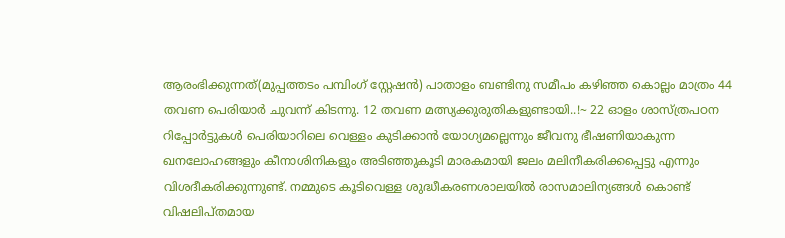ആരംഭിക്കുന്നത്(മുപ്പത്തടം പമ്പിംഗ് സ്റ്റേഷന്‍) പാതാളം ബണ്ടിനു സമീപം കഴിഞ്ഞ കൊല്ലം മാത്രം 44 തവണ പെരിയാര്‍ ചുവന്ന് കിടന്നു. 12 തവണ മത്സ്യക്കുരുതികളുണ്ടായി..!~ 22 ഓളം ശാസ്ത്രപഠന റിപ്പോര്‍ട്ടുകള്‍ പെരിയാറിലെ വെള്ളം കുടിക്കാന്‍ യോഗ്യമല്ലെന്നും ജീവനു ഭീഷണിയാകുന്ന ഖനലോഹങ്ങളും കീനാശിനികളും അടിഞ്ഞുകൂടി മാരകമായി ജലം മലിനീകരിക്കപ്പെട്ടു എന്നും വിശദീകരിക്കുന്നുണ്ട്. നമ്മുടെ കൂടിവെള്ള ശുദ്ധീകരണശാലയില്‍ രാസമാലിന്യങ്ങള്‍ കൊണ്ട് വിഷലിപ്തമായ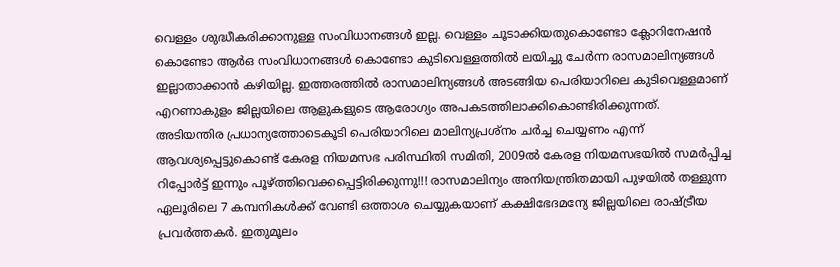വെള്ളം ശുദ്ധീകരിക്കാനുള്ള സംവിധാനങ്ങള്‍ ഇല്ല. വെള്ളം ചൂടാക്കിയതുകൊണ്ടോ ക്ലോറിനേഷന്‍ കൊണ്ടോ ആര്‍ഒ സംവിധാനങ്ങള്‍ കൊണ്ടോ കുടിവെള്ളത്തില്‍ ലയിച്ചു ചേര്‍ന്ന രാസമാലിന്യങ്ങള്‍ ഇല്ലാതാക്കാന്‍ കഴിയില്ല. ഇത്തരത്തില്‍ രാസമാലിന്യങ്ങള്‍ അടങ്ങിയ പെരിയാറിലെ കുടിവെള്ളമാണ് എറണാകുളം ജില്ലയിലെ ആളുകളുടെ ആരോഗ്യം അപകടത്തിലാക്കികൊണ്ടിരിക്കുന്നത്.
അടിയന്തിര പ്രധാന്യത്തോടെകൂടി പെരിയാറിലെ മാലിന്യപ്രശ്‌നം ചര്‍ച്ച ചെയ്യണം എന്ന് ആവശ്യപ്പെട്ടുകൊണ്ട് കേരള നിയമസഭ പരിസ്ഥിതി സമിതി, 2009ല്‍ കേരള നിയമസഭയില്‍ സമര്‍പ്പിച്ച റിപ്പോര്‍ട്ട് ഇന്നും പൂഴ്ത്തിവെക്കപ്പെട്ടിരിക്കുന്നു!!! രാസമാലിന്യം അനിയന്ത്രിതമായി പുഴയില്‍ തള്ളുന്ന ഏലൂരിലെ 7 കമ്പനികള്‍ക്ക് വേണ്ടി ഒത്താശ ചെയ്യുകയാണ് കക്ഷിഭേദമന്യേ ജില്ലയിലെ രാഷ്ട്രീയ പ്രവര്‍ത്തകര്‍. ഇതുമൂലം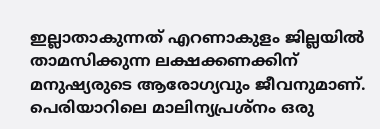ഇല്ലാതാകുന്നത് എറണാകുളം ജില്ലയില്‍ താമസിക്കുന്ന ലക്ഷക്കണക്കിന് മനുഷ്യരുടെ ആരോഗ്യവും ജീവനുമാണ്. പെരിയാറിലെ മാലിന്യപ്രശ്‌നം ഒരു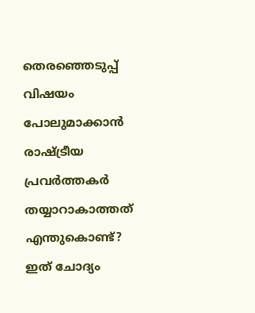തെരഞ്ഞെടുപ്പ് വിഷയം പോലുമാക്കാന്‍ രാഷ്ട്രീയ പ്രവര്‍ത്തകര്‍ തയ്യാറാകാത്തത് എന്തുകൊണ്ട്? ഇത് ചോദ്യം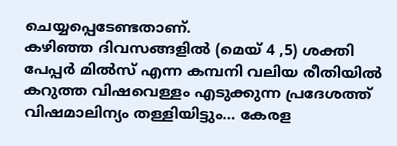ചെയ്യപ്പെടേണ്ടതാണ്.
കഴിഞ്ഞ ദിവസങ്ങളില്‍ (മെയ് 4 ,5) ശക്തി പേപ്പര്‍ മില്‍സ് എന്ന കമ്പനി വലിയ രീതിയില്‍ കറുത്ത വിഷവെള്ളം എടുക്കുന്ന പ്രദേശത്ത് വിഷമാലിന്യം തള്ളിയിട്ടും… കേരള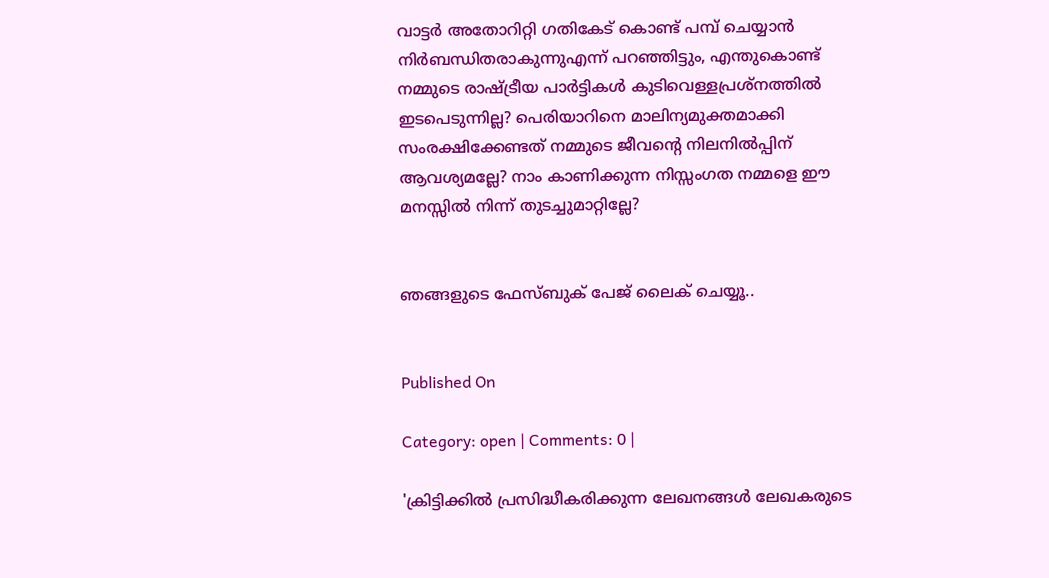വാട്ടര്‍ അതോറിറ്റി ഗതികേട് കൊണ്ട് പമ്പ് ചെയ്യാന്‍ നിര്‍ബന്ധിതരാകുന്നുഎന്ന് പറഞ്ഞിട്ടും, എന്തുകൊണ്ട് നമ്മുടെ രാഷ്ട്രീയ പാര്‍ട്ടികള്‍ കുടിവെള്ളപ്രശ്‌നത്തില്‍ ഇടപെടുന്നില്ല? പെരിയാറിനെ മാലിന്യമുക്തമാക്കി സംരക്ഷിക്കേണ്ടത് നമ്മുടെ ജീവന്റെ നിലനില്‍പ്പിന് ആവശ്യമല്ലേ? നാം കാണിക്കുന്ന നിസ്സംഗത നമ്മളെ ഈ മനസ്സില്‍ നിന്ന് തുടച്ചുമാറ്റില്ലേ?


ഞങ്ങളുടെ ഫേസ്ബുക് പേജ് ലൈക് ചെയ്യൂ..


Published On

Category: open | Comments: 0 |

'ക്രിട്ടിക്കില്‍ പ്രസിദ്ധീകരിക്കുന്ന ലേഖനങ്ങള്‍ ലേഖകരുടെ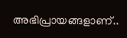അഭിപ്രായങ്ങളാണ്..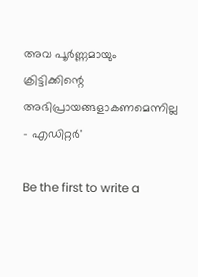അവ പൂര്‍ണ്ണമായും ക്രിട്ടിക്കിന്റെ അഭിപ്രായങ്ങളാകണമെന്നില്ല - എഡിറ്റര്‍'

Be the first to write a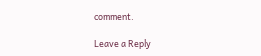comment.

Leave a Reply